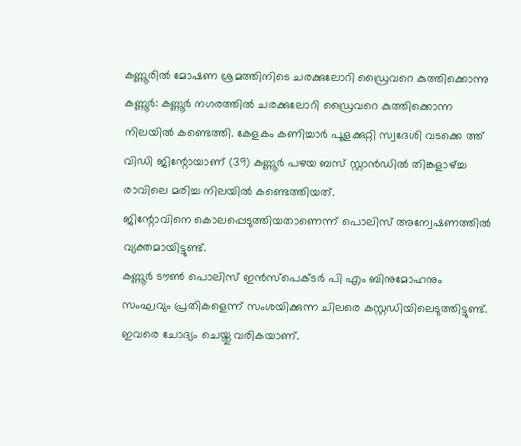കണ്ണൂരിൽ മോഷണ ശ്രമത്തിനിടെ ചരക്കുലോറി ഡ്രൈവറെ കുത്തിക്കൊന്നു
കണ്ണൂർ: കണ്ണൂർ നഗരത്തിൽ ചരക്കുലോറി ഡ്രൈവറെ കുത്തിക്കൊന്ന നിലയിൽ കണ്ടെത്തി. കേളകം കണിച്ചാർ പൂളക്കുറ്റി സ്വദേശി വടക്കെ ത്ത് വിഡി ജിന്റോയാണ് (39) കണ്ണൂർ പഴയ ബസ് സ്റ്റാൻഡിൽ തിങ്കളാഴ്ച്ച രാവിലെ മരിച്ച നിലയിൽ കണ്ടെത്തിയത്.
ജിന്റോവിനെ കൊലപ്പെടുത്തിയതാണെന്ന് പൊലിസ് അന്വേഷണത്തിൽ വ്യക്തമായിട്ടുണ്ട്.
കണ്ണൂർ ടൗൺ പൊലിസ് ഇൻസ്പെക്ടർ പി എം ബിനുമോഹനും സംഘവും പ്രതികളെന്ന് സംശയിക്കുന്ന ചിലരെ കസ്റ്റഡിയിലെടുത്തിട്ടുണ്ട്. ഇവരെ ചോദ്യം ചെയ്തു വരികയാണ്.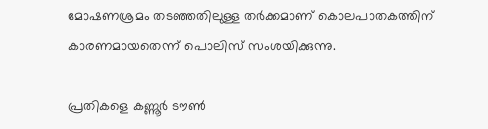മോഷണശ്രമം തടഞ്ഞതിലുള്ള തർക്കമാണ് കൊലപാതകത്തിന് കാരണമായതെന്ന് പൊലിസ് സംശയിക്കുന്നു.

പ്രതികളെ കണ്ണൂർ ടൗൺ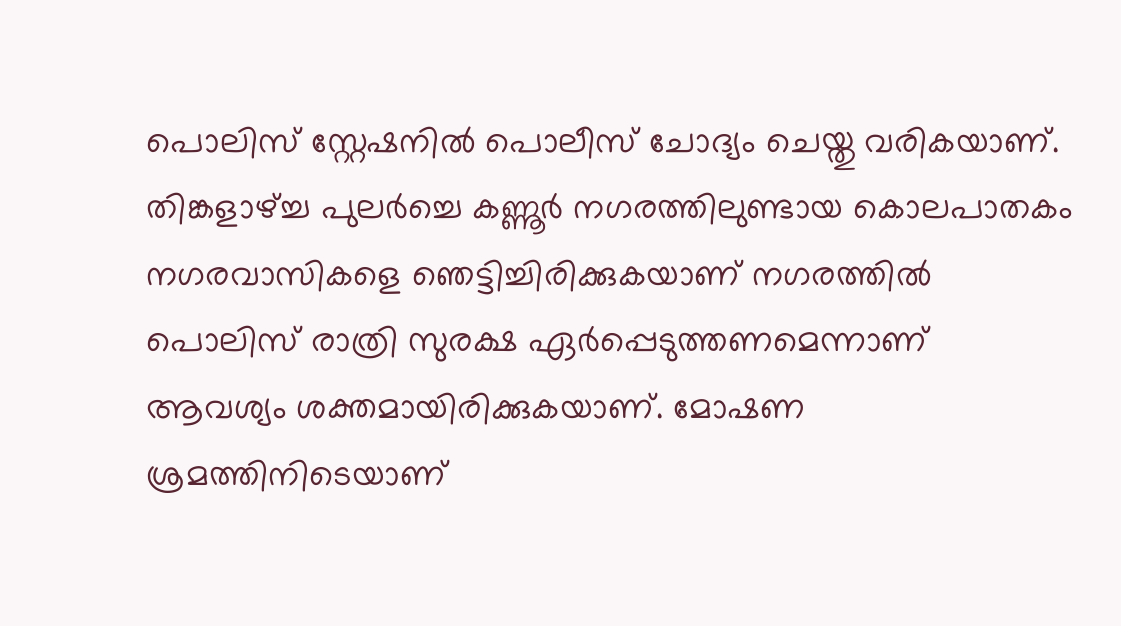പൊലിസ് സ്റ്റേഷനിൽ പൊലീസ് ചോദ്യം ചെയ്തു വരികയാണ്. തിങ്കളാഴ്ച്ച പുലർച്ചെ കണ്ണൂർ നഗരത്തിലുണ്ടായ കൊലപാതകം നഗരവാസികളെ ഞെട്ടിച്ചിരിക്കുകയാണ് നഗരത്തിൽ പൊലിസ് രാത്രി സുരക്ഷ ഏർപ്പെടുത്തണമെന്നാണ് ആവശ്യം ശക്തമായിരിക്കുകയാണ്. മോഷണ ശ്രമത്തിനിടെയാണ്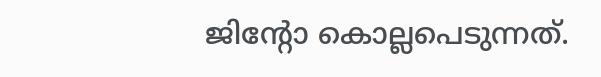ജിന്റോ കൊല്ലപെടുന്നത്.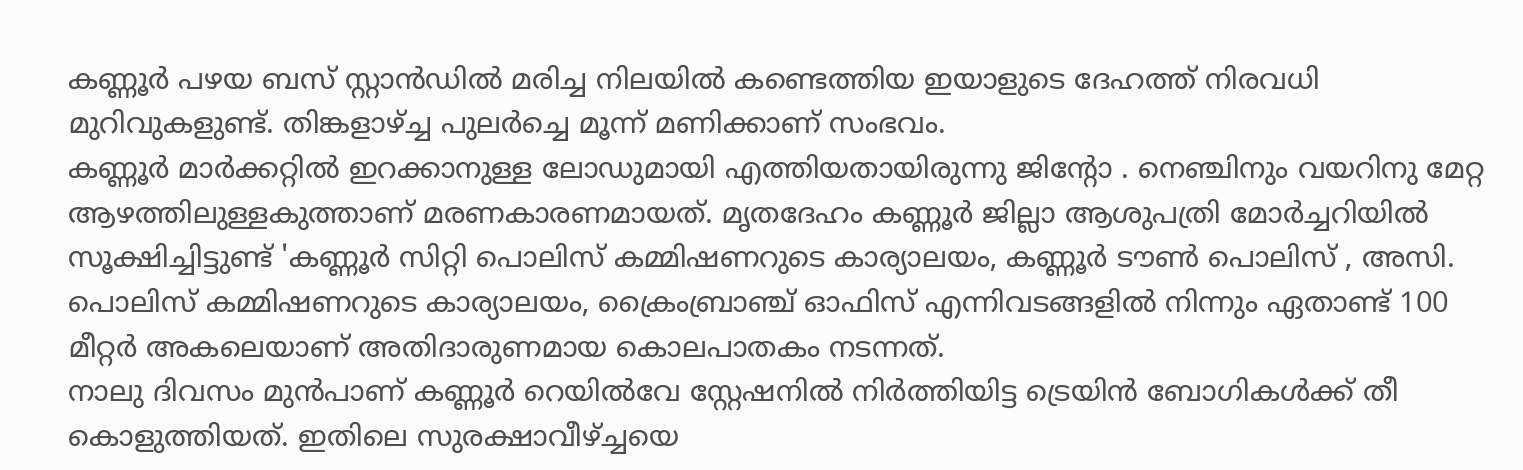കണ്ണൂർ പഴയ ബസ് സ്റ്റാൻഡിൽ മരിച്ച നിലയിൽ കണ്ടെത്തിയ ഇയാളുടെ ദേഹത്ത് നിരവധി മുറിവുകളുണ്ട്. തിങ്കളാഴ്ച്ച പുലർച്ചെ മൂന്ന് മണിക്കാണ് സംഭവം.
കണ്ണൂർ മാർക്കറ്റിൽ ഇറക്കാനുള്ള ലോഡുമായി എത്തിയതായിരുന്നു ജിന്റോ . നെഞ്ചിനും വയറിനു മേറ്റ ആഴത്തിലുള്ളകുത്താണ് മരണകാരണമായത്. മൃതദേഹം കണ്ണൂർ ജില്ലാ ആശുപത്രി മോർച്ചറിയിൽ സൂക്ഷിച്ചിട്ടുണ്ട് 'കണ്ണൂർ സിറ്റി പൊലിസ് കമ്മിഷണറുടെ കാര്യാലയം, കണ്ണൂർ ടൗൺ പൊലിസ് , അസി. പൊലിസ് കമ്മിഷണറുടെ കാര്യാലയം, ക്രൈംബ്രാഞ്ച് ഓഫിസ് എന്നിവടങ്ങളിൽ നിന്നും ഏതാണ്ട് 100 മീറ്റർ അകലെയാണ് അതിദാരുണമായ കൊലപാതകം നടന്നത്.
നാലു ദിവസം മുൻപാണ് കണ്ണൂർ റെയിൽവേ സ്റ്റേഷനിൽ നിർത്തിയിട്ട ട്രെയിൻ ബോഗികൾക്ക് തീ കൊളുത്തിയത്. ഇതിലെ സുരക്ഷാവീഴ്ച്ചയെ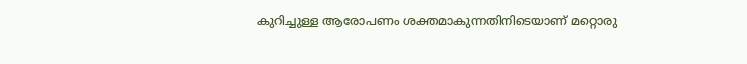കുറിച്ചുള്ള ആരോപണം ശക്തമാകുന്നതിനിടെയാണ് മറ്റൊരു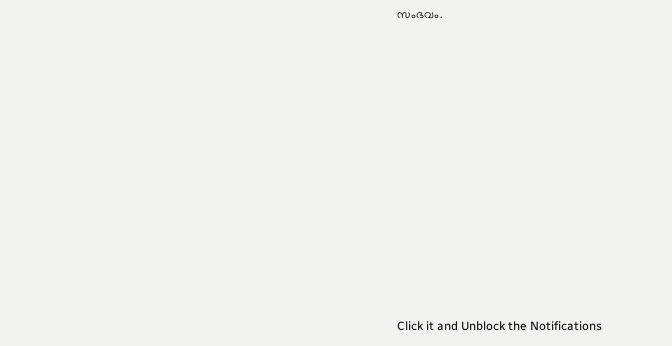സംഭവം.












Click it and Unblock the Notifications